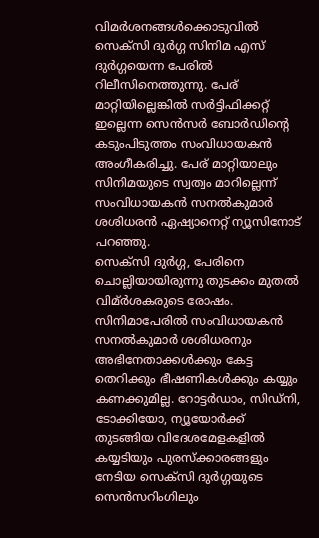വിമർശനങ്ങൾക്കൊടുവിൽ സെക്സി ദുർഗ്ഗ സിനിമ എസ് ദുർഗ്ഗയെന്ന പേരിൽ റിലീസിനെത്തുന്നു. പേര് മാറ്റിയില്ലെങ്കിൽ സർട്ടിഫിക്കറ്റ് ഇല്ലെന്ന സെൻസർ ബോർഡിന്റെ കടുംപിടുത്തം സംവിധായകൻ അംഗീകരിച്ചു. പേര് മാറ്റിയാലും സിനിമയുടെ സ്വത്വം മാറില്ലെന്ന് സംവിധായകൻ സനൽകുമാർ ശശിധരൻ ഏഷ്യാനെറ്റ് ന്യൂസിനോട് പറഞ്ഞു.
സെക്സി ദുർഗ്ഗ, പേരിനെ ചൊല്ലിയായിരുന്നു തുടക്കം മുതൽ വിമ്ർശകരുടെ രോഷം. സിനിമാപേരിൽ സംവിധായകൻ സനൽകുമാർ ശശിധരനും അഭിനേതാക്കൾക്കും കേട്ട തെറിക്കും ഭീഷണികൾക്കും കയ്യും കണക്കുമില്ല. റോട്ടർഡാം, സിഡ്നി, ടോക്കിയോ, ന്യൂയോർക്ക് തുടങ്ങിയ വിദേശമേളകളിൽ കയ്യടിയും പുരസ്ക്കാരങ്ങളും നേടിയ സെക്സി ദുർഗ്ഗയുടെ സെൻസറിംഗിലും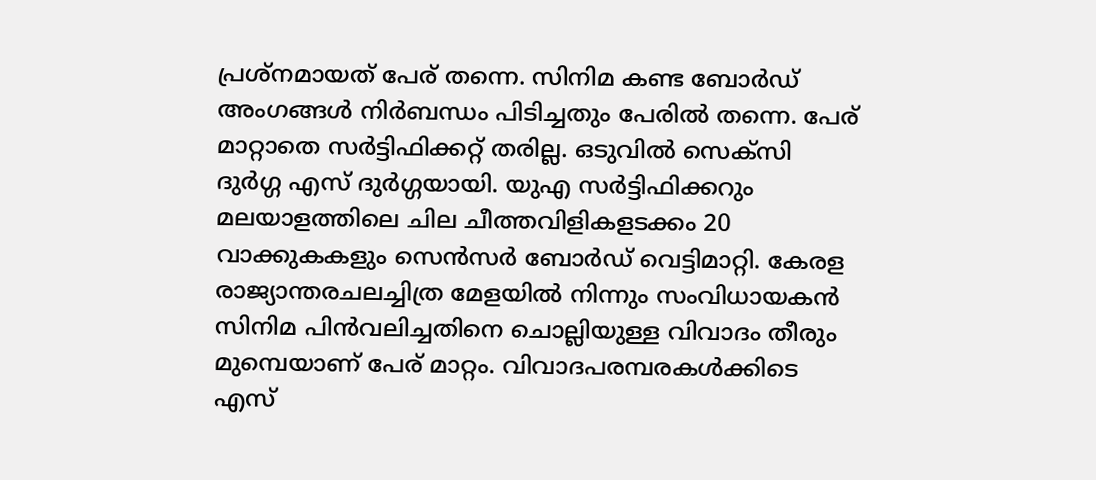പ്രശ്നമായത് പേര് തന്നെ. സിനിമ കണ്ട ബോർഡ് അംഗങ്ങൾ നിർബന്ധം പിടിച്ചതും പേരിൽ തന്നെ. പേര് മാറ്റാതെ സർട്ടിഫിക്കറ്റ് തരില്ല. ഒടുവിൽ സെക്സി ദുർഗ്ഗ എസ് ദുർഗ്ഗയായി. യുഎ സർട്ടിഫിക്കറും
മലയാളത്തിലെ ചില ചീത്തവിളികളടക്കം 20 വാക്കുകകളും സെൻസർ ബോർഡ് വെട്ടിമാറ്റി. കേരള രാജ്യാന്തരചലച്ചിത്ര മേളയിൽ നിന്നും സംവിധായകൻ സിനിമ പിൻവലിച്ചതിനെ ചൊല്ലിയുള്ള വിവാദം തീരും മുമ്പെയാണ് പേര് മാറ്റം. വിവാദപരമ്പരകൾക്കിടെ എസ്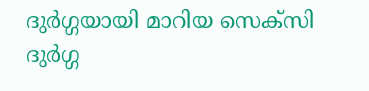ദുർഗ്ഗയായി മാറിയ സെക്സി ദുർഗ്ഗ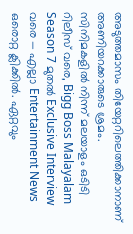അടുത്തമാസം തിയേറ്ററിലെത്തിക്കാനാണ് അണിയറക്കാരുടെ ശ്രമം.
സിനിമകളിൽ നിന്ന് മലയാളം ഒടിടി റിലീസ് വരെ, Bigg Boss Malayalam Season 7 മുതൽ Exclusive Interview വരെ — എല്ലാ Entertainment News ഒരൊറ്റ ക്ലിക്കിൽ. ഏറ്റവും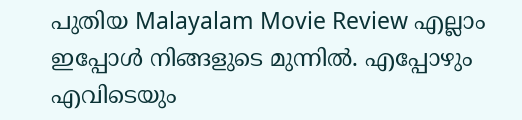പുതിയ Malayalam Movie Review എല്ലാം ഇപ്പോൾ നിങ്ങളുടെ മുന്നിൽ. എപ്പോഴും എവിടെയും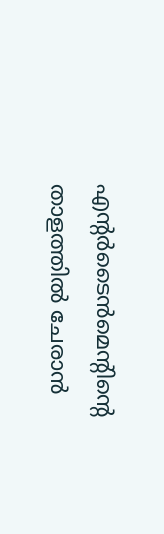എന്റർടൈൻമെന്റിന്റെ താളത്തിൽ ചേരാൻ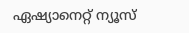ഏഷ്യാനെറ്റ് ന്യൂസ്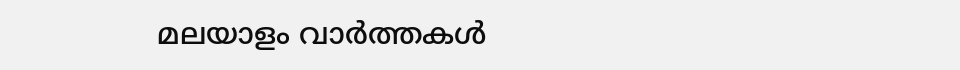മലയാളം വാർത്തകൾ